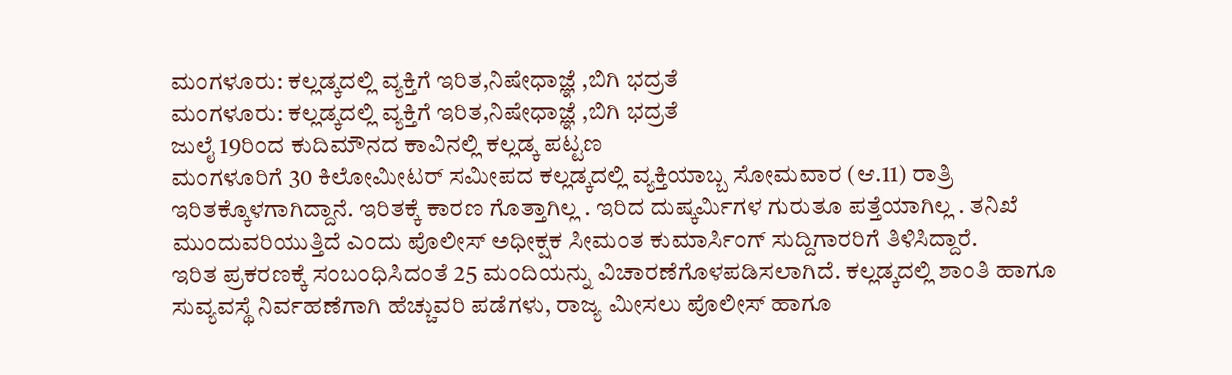ಮಂಗಳೂರು: ಕಲ್ಲಡ್ಕದಲ್ಲಿ ವ್ಯಕ್ತಿಗೆ ಇರಿತ,ನಿಷೇಧಾಜ್ಞೆ ,ಬಿಗಿ ಭದ್ರತೆ
ಮಂಗಳೂರು: ಕಲ್ಲಡ್ಕದಲ್ಲಿ ವ್ಯಕ್ತಿಗೆ ಇರಿತ,ನಿಷೇಧಾಜ್ಞೆ ,ಬಿಗಿ ಭದ್ರತೆ
ಜುಲೈ 19ರಿಂದ ಕುದಿಮೌನದ ಕಾವಿನಲ್ಲಿ ಕಲ್ಲಡ್ಕ ಪಟ್ಟಣ
ಮಂಗಳೂರಿಗೆ 30 ಕಿಲೋಮೀಟರ್ ಸಮೀಪದ ಕಲ್ಲಡ್ಕದಲ್ಲಿ ವ್ಯಕ್ತಿಯಾಬ್ಬ ಸೋಮವಾರ (ಆ.11) ರಾತ್ರಿ ಇರಿತಕ್ಕೊಳಗಾಗಿದ್ದಾನೆ. ಇರಿತಕ್ಕೆ ಕಾರಣ ಗೊತ್ತಾಗಿಲ್ಲ . ಇರಿದ ದುಷ್ಕರ್ಮಿಗಳ ಗುರುತೂ ಪತ್ತೆಯಾಗಿಲ್ಲ . ತನಿಖೆ ಮುಂದುವರಿಯುತ್ತಿದೆ ಎಂದು ಪೊಲೀಸ್ ಅಧೀಕ್ಷಕ ಸೀಮಂತ ಕುಮಾರ್ಸಿಂಗ್ ಸುದ್ದಿಗಾರರಿಗೆ ತಿಳಿಸಿದ್ದಾರೆ.
ಇರಿತ ಪ್ರಕರಣಕ್ಕೆ ಸಂಬಂಧಿಸಿದಂತೆ 25 ಮಂದಿಯನ್ನು ವಿಚಾರಣೆಗೊಳಪಡಿಸಲಾಗಿದೆ. ಕಲ್ಲಡ್ಕದಲ್ಲಿ ಶಾಂತಿ ಹಾಗೂ ಸುವ್ಯವಸ್ಥೆ ನಿರ್ವಹಣೆಗಾಗಿ ಹೆಚ್ಚುವರಿ ಪಡೆಗಳು, ರಾಜ್ಯ ಮೀಸಲು ಪೊಲೀಸ್ ಹಾಗೂ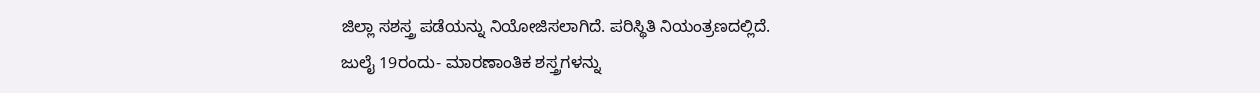ಜಿಲ್ಲಾ ಸಶಸ್ತ್ರ ಪಡೆಯನ್ನು ನಿಯೋಜಿಸಲಾಗಿದೆ. ಪರಿಸ್ಥಿತಿ ನಿಯಂತ್ರಣದಲ್ಲಿದೆ.
ಜುಲೈ 19ರಂದು- ಮಾರಣಾಂತಿಕ ಶಸ್ತ್ರಗಳನ್ನು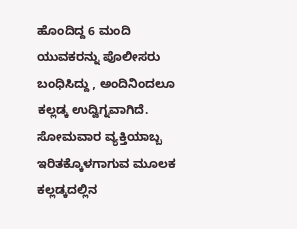ಹೊಂದಿದ್ದ 6 ಮಂದಿ ಯುವಕರನ್ನು ಪೊಲೀಸರು ಬಂಧಿಸಿದ್ದು , ಅಂದಿನಿಂದಲೂ ಕಲ್ಲಡ್ಕ ಉದ್ವಿಗ್ನವಾಗಿದೆ. ಸೋಮವಾರ ವ್ಯಕ್ತಿಯಾಬ್ಬ ಇರಿತಕ್ಕೊಳಗಾಗುವ ಮೂಲಕ ಕಲ್ಲಡ್ಕದಲ್ಲಿನ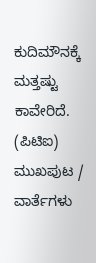ಕುದಿಮೌನಕ್ಕೆ ಮತ್ತಷ್ಟು ಕಾವೇರಿದೆ.
(ಪಿಟಿಐ)
ಮುಖಪುಟ / ವಾರ್ತೆಗಳು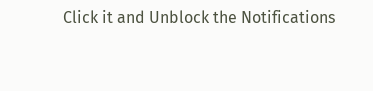Click it and Unblock the Notifications